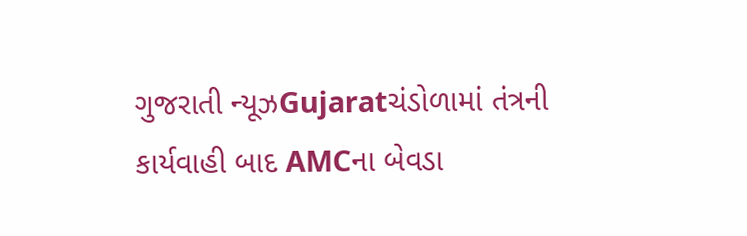ગુજરાતી ન્યૂઝGujaratચંડોળામાં તંત્રની કાર્યવાહી બાદ AMCના બેવડા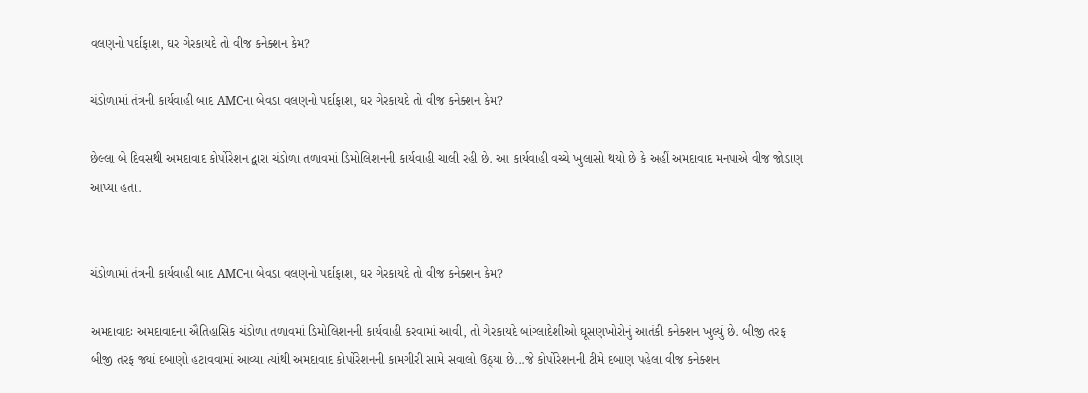વલણનો પર્દાફાશ, ઘર ગેરકાયદે તો વીજ કનેક્શન કેમ?

ચંડોળામાં તંત્રની કાર્યવાહી બાદ AMCના બેવડા વલણનો પર્દાફાશ, ઘર ગેરકાયદે તો વીજ કનેક્શન કેમ?

છેલ્લા બે દિવસથી અમદાવાદ કોર્પોરેશન દ્વારા ચંડોળા તળાવમાં ડિમોલિશનની કાર્યવાહી ચાલી રહી છે. આ કાર્યવાહી વચ્ચે ખુલાસો થયો છે કે અહીં અમદાવાદ મનપાએ વીજ જોડાણ આપ્યા હતા.


ચંડોળામાં તંત્રની કાર્યવાહી બાદ AMCના બેવડા વલણનો પર્દાફાશ, ઘર ગેરકાયદે તો વીજ કનેક્શન કેમ?

અમદાવાદઃ અમદાવાદના ઐતિહાસિક ચંડોળા તળાવમાં ડિમોલિશનની કાર્યવાહી કરવામાં આવી, તો ગેરકાયદે બાંગ્લાદેશીઓ ઘૂસણખોરોનું આતંકી કનેક્શન ખુલ્યું છે. બીજી તરફ બીજી તરફ જ્યાં દબાણો હટાવવામાં આવ્યા ત્યાંથી અમદાવાદ કોર્પોરેશનની કામગીરી સામે સવાલો ઉઠ્યા છે...જે કોર્પોરેશનની ટીમે દબાણ પહેલા વીજ કનેક્શન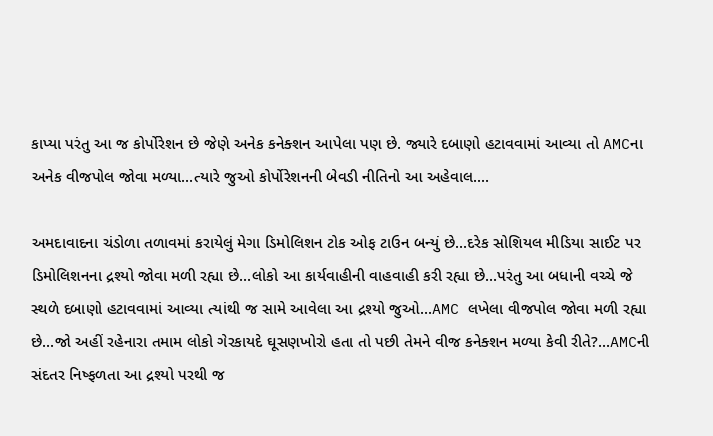કાપ્યા પરંતુ આ જ કોર્પોરેશન છે જેણે અનેક કનેક્શન આપેલા પણ છે. જ્યારે દબાણો હટાવવામાં આવ્યા તો AMCના અનેક વીજપોલ જોવા મળ્યા...ત્યારે જુઓ કોર્પોરેશનની બેવડી નીતિનો આ અહેવાલ....

અમદાવાદના ચંડોળા તળાવમાં કરાયેલું મેગા ડિમોલિશન ટોક ઓફ ટાઉન બન્યું છે...દરેક સોશિયલ મીડિયા સાઈટ પર ડિમોલિશનના દ્રશ્યો જોવા મળી રહ્યા છે...લોકો આ કાર્યવાહીની વાહવાહી કરી રહ્યા છે...પરંતુ આ બધાની વચ્ચે જે સ્થળે દબાણો હટાવવામાં આવ્યા ત્યાંથી જ સામે આવેલા આ દ્રશ્યો જુઓ...AMC લખેલા વીજપોલ જોવા મળી રહ્યા છે...જો અહીં રહેનારા તમામ લોકો ગેરકાયદે ઘૂસણખોરો હતા તો પછી તેમને વીજ કનેક્શન મળ્યા કેવી રીતે?...AMCની સંદતર નિષ્ફળતા આ દ્રશ્યો પરથી જ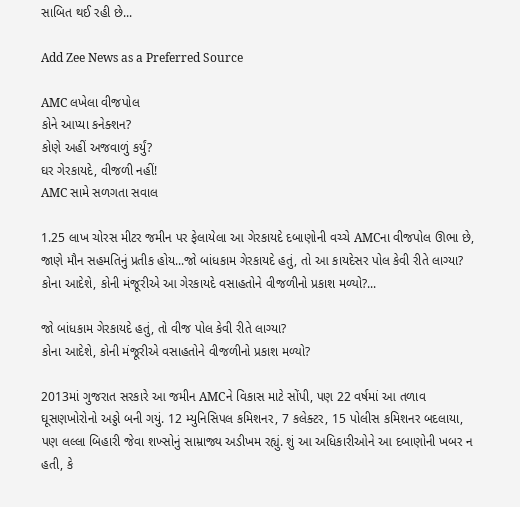સાબિત થઈ રહી છે...

Add Zee News as a Preferred Source

AMC લખેલા વીજપોલ
કોને આપ્યા કનેક્શન?
કોણે અહીં અજવાળું કર્યું?
ઘર ગેરકાયદે, વીજળી નહીં!
AMC સામે સળગતા સવાલ

1.25 લાખ ચોરસ મીટર જમીન પર ફેલાયેલા આ ગેરકાયદે દબાણોની વચ્ચે AMCના વીજપોલ ઊભા છે, જાણે મૌન સહમતિનું પ્રતીક હોય...જો બાંધકામ ગેરકાયદે હતું, તો આ કાયદેસર પોલ કેવી રીતે લાગ્યા? કોના આદેશે, કોની મંજૂરીએ આ ગેરકાયદે વસાહતોને વીજળીનો પ્રકાશ મળ્યો?...

જો બાંધકામ ગેરકાયદે હતું, તો વીજ પોલ કેવી રીતે લાગ્યા?
કોના આદેશે, કોની મંજૂરીએ વસાહતોને વીજળીનો પ્રકાશ મળ્યો?

2013માં ગુજરાત સરકારે આ જમીન AMCને વિકાસ માટે સોંપી, પણ 22 વર્ષમાં આ તળાવ ઘૂસણખોરોનો અડ્ડો બની ગયું. 12 મ્યુનિસિપલ કમિશનર, 7 કલેક્ટર, 15 પોલીસ કમિશનર બદલાયા, પણ લલ્લા બિહારી જેવા શખ્સોનું સામ્રાજ્ય અડીખમ રહ્યું. શું આ અધિકારીઓને આ દબાણોની ખબર ન હતી, કે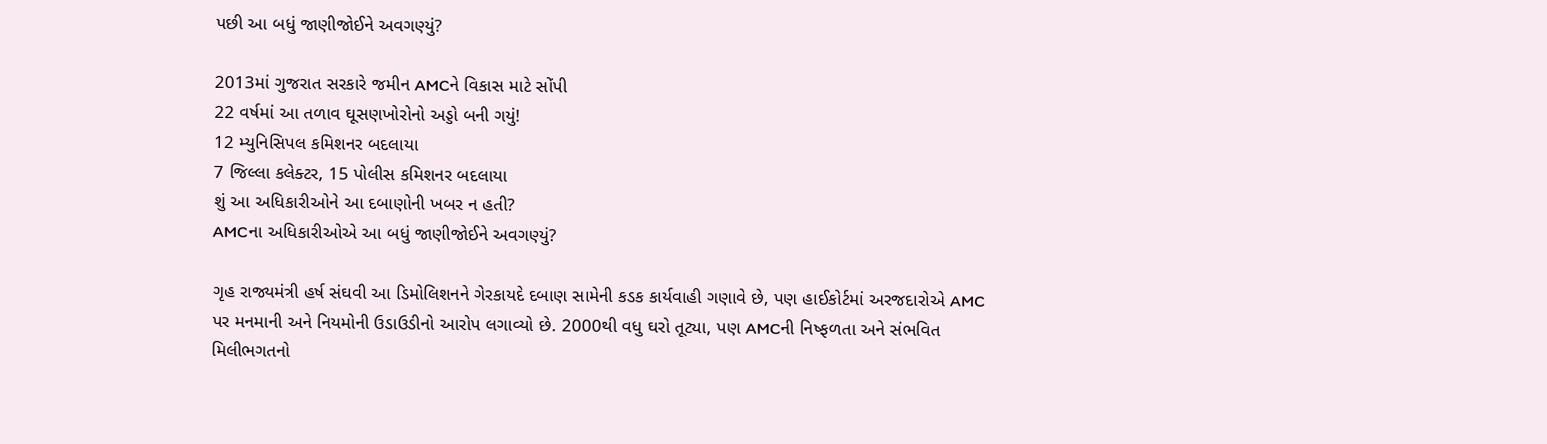પછી આ બધું જાણીજોઈને અવગણ્યું?

2013માં ગુજરાત સરકારે જમીન AMCને વિકાસ માટે સોંપી
22 વર્ષમાં આ તળાવ ઘૂસણખોરોનો અડ્ડો બની ગયું!
12 મ્યુનિસિપલ કમિશનર બદલાયા
7 જિલ્લા કલેક્ટર, 15 પોલીસ કમિશનર બદલાયા
શું આ અધિકારીઓને આ દબાણોની ખબર ન હતી?
AMCના અધિકારીઓએ આ બધું જાણીજોઈને અવગણ્યું?

ગૃહ રાજ્યમંત્રી હર્ષ સંઘવી આ ડિમોલિશનને ગેરકાયદે દબાણ સામેની કડક કાર્યવાહી ગણાવે છે, પણ હાઈકોર્ટમાં અરજદારોએ AMC પર મનમાની અને નિયમોની ઉડાઉડીનો આરોપ લગાવ્યો છે. 2000થી વધુ ઘરો તૂટ્યા, પણ AMCની નિષ્ફળતા અને સંભવિત મિલીભગતનો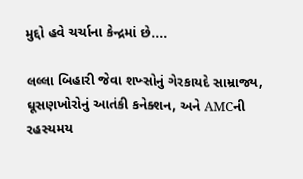મુદ્દો હવે ચર્ચાના કેન્દ્રમાં છે....

લલ્લા બિહારી જેવા શખ્સોનું ગેરકાયદે સામ્રાજ્ય, ઘૂસણખોરોનું આતંકી કનેક્શન, અને AMCની રહસ્યમય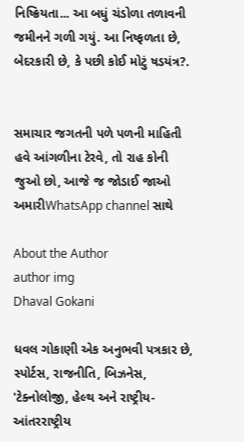નિષ્ક્રિયતા... આ બધું ચંડોળા તળાવની જમીનને ગળી ગયું. આ નિષ્ફળતા છે, બેદરકારી છે, કે પછી કોઈ મોટું ષડયંત્ર?.


સમાચાર જગતની પળે પળની માહિતી હવે આંગળીના ટેરવે, તો રાહ કોની જુઓ છો, આજે જ જોડાઈ જાઓ અમારીWhatsApp channel સાથે

About the Author
author img
Dhaval Gokani

ધવલ ગોકાણી એક અનુભવી પત્રકાર છે, સ્પોર્ટસ, રાજનીતિ, બિઝનેસ, 'ટેક્નોલોજી, હેલ્થ અને રાષ્ટ્રીય-આંતરરાષ્ટ્રીય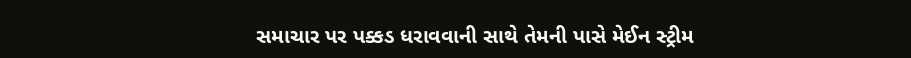સમાચાર પર પક્કડ ધરાવવાની સાથે તેમની પાસે મેઈન સ્ટ્રીમ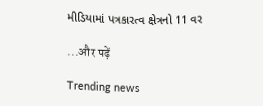મીડિયામાં પત્રકારત્વ ક્ષેત્રનો 11 વર

...और पढ़ें

Trending news